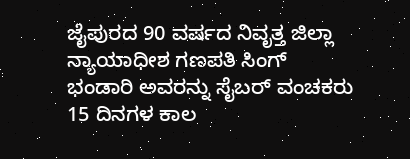ಜೈಪುರದ 90 ವರ್ಷದ ನಿವೃತ್ತ ಜಿಲ್ಲಾ ನ್ಯಾಯಾಧೀಶ ಗಣಪತಿ ಸಿಂಗ್ ಭಂಡಾರಿ ಅವರನ್ನು ಸೈಬರ್ ವಂಚಕರು 15 ದಿನಗಳ ಕಾಲ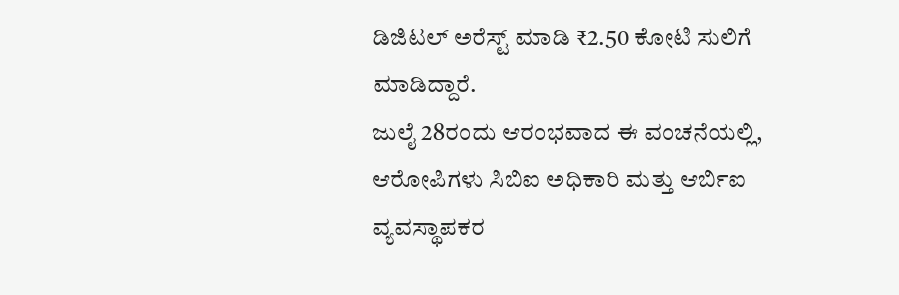ಡಿಜಿಟಲ್ ಅರೆಸ್ಟ್ ಮಾಡಿ ₹2.50 ಕೋಟಿ ಸುಲಿಗೆ ಮಾಡಿದ್ದಾರೆ.
ಜುಲೈ 28ರಂದು ಆರಂಭವಾದ ಈ ವಂಚನೆಯಲ್ಲಿ, ಆರೋಪಿಗಳು ಸಿಬಿಐ ಅಧಿಕಾರಿ ಮತ್ತು ಆರ್ಬಿಐ ವ್ಯವಸ್ಥಾಪಕರ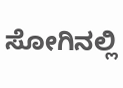ಸೋಗಿನಲ್ಲಿ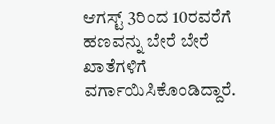ಆಗಸ್ಟ್ 3ರಿಂದ 10ರವರೆಗೆ ಹಣವನ್ನು ಬೇರೆ ಬೇರೆ ಖಾತೆಗಳಿಗೆ ವರ್ಗಾಯಿಸಿಕೊಂಡಿದ್ದಾರೆ.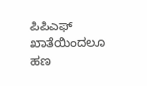ಪಿಪಿಎಫ್ ಖಾತೆಯಿಂದಲೂ ಹಣ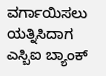ವರ್ಗಾಯಿಸಲು ಯತ್ನಿಸಿದಾಗ ಎಸ್ಬಿಐ ಬ್ಯಾಂಕ್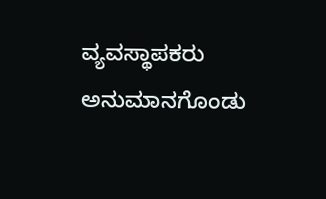ವ್ಯವಸ್ಥಾಪಕರು ಅನುಮಾನಗೊಂಡು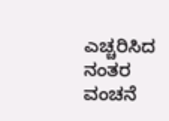ಎಚ್ಚರಿಸಿದ ನಂತರ ವಂಚನೆ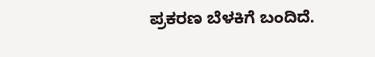ಪ್ರಕರಣ ಬೆಳಕಿಗೆ ಬಂದಿದೆ.